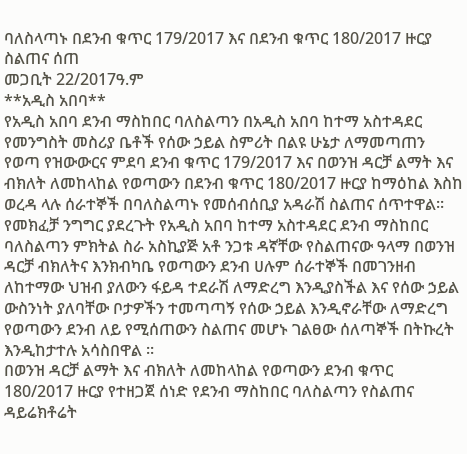ባለስላጣኑ በደንብ ቁጥር 179/2017 እና በደንብ ቁጥር 180/2017 ዙርያ ስልጠና ሰጠ
መጋቢት 22/2017ዓ.ም
**አዲስ አበባ**
የአዲስ አበባ ደንብ ማስከበር ባለስልጣን በአዲስ አበባ ከተማ አስተዳደር የመንግስት መስሪያ ቤቶች የሰው ኃይል ስምሪት በልዩ ሁኔታ ለማመጣጠን የወጣ የዝውውርና ምደባ ደንብ ቁጥር 179/2017 እና በወንዝ ዳርቻ ልማት እና ብክለት ለመከላከል የወጣውን በደንብ ቁጥር 180/2017 ዙርያ ከማዕከል እስከ ወረዳ ላሉ ሰራተኞች በባለስልጣኑ የመሰብሰቢያ አዳራሽ ስልጠና ሰጥተዋል፡፡
የመክፈቻ ንግግር ያደረጉት የአዲስ አበባ ከተማ አስተዳደር ደንብ ማስከበር ባለስልጣን ምክትል ስራ አስኪያጅ አቶ ንጋቱ ዳኛቸው የስልጠናው ዓላማ በወንዝ ዳርቻ ብክለትና እንክብካቤ የወጣውን ደንብ ሀሉም ሰራተኞች በመገንዘብ ለከተማው ህዝብ ያለውን ፋይዳ ተደራሽ ለማድረግ እንዲያስችል እና የሰው ኃይል ውስንነት ያለባቸው ቦታዎችን ተመጣጣኝ የሰው ኃይል እንዲኖራቸው ለማድረግ የወጣውን ደንብ ለይ የሚሰጠውን ስልጠና መሆኑ ገልፀው ሰለጣኞች በትኩረት እንዲከታተሉ አሳስበዋል ፡፡
በወንዝ ዳርቻ ልማት እና ብክለት ለመከላከል የወጣውን ደንብ ቁጥር 180/2017 ዙርያ የተዘጋጀ ሰነድ የደንብ ማስከበር ባለስልጣን የስልጠና ዳይሬክቶሬት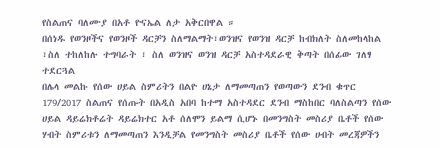የስልጠና ባለሙያ በአቶ ዮናኤል ለታ አቅርበዋል ።
በሰነዱ የወንዞችና የወንዞች ዳርቻን ስለማልማት፣ወንዝና የወንዝ ዳርቻ ከብክለት ስለመከላከል ፣ስለ ተከለከሉ ተግባራት ፣ ስለ ወንዝና ወንዝ ዳርቻ አስተዳደራዊ ቅጣት በሰፊው ገለፃ ተደርጓል
በሌላ መልኩ የሰው ሀይል ስምሪትን በልዮ ሀኔታ ለማመጣጠን የወጣውን ደንብ ቁጥር 179/2017 ስልጠና የሰጡት በአዲስ አበባ ከተማ አስተዳደር ደንብ ማስከበር ባለስልጣን የሰው ሀይል ዳይሬክቶሬት ዳይሬክተር አቶ ሰለሞን ይልማ ሲሆኑ በመንግስት መስሪያ ቤቶች የሰው ሃብት ስምሪቱን ለማመጣጠን እንዲቻል የመንግስት መስሪያ ቤቶች የሰው ሀብት መረጃዎችን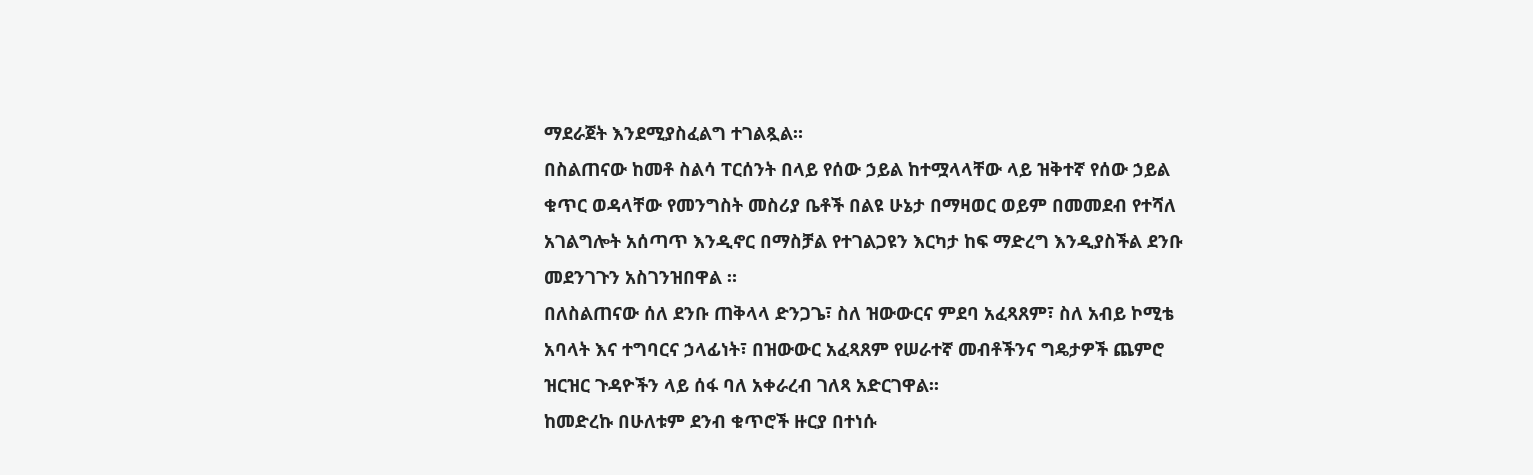ማደራጀት እንደሚያስፈልግ ተገልጿል።
በስልጠናው ከመቶ ስልሳ ፐርሰንት በላይ የሰው ኃይል ከተሟላላቸው ላይ ዝቅተኛ የሰው ኃይል ቁጥር ወዳላቸው የመንግስት መስሪያ ቤቶች በልዩ ሁኔታ በማዛወር ወይም በመመደብ የተሻለ አገልግሎት አሰጣጥ እንዲኖር በማስቻል የተገልጋዩን እርካታ ከፍ ማድረግ እንዲያስችል ደንቡ መደንገጉን አስገንዝበዋል ።
በለስልጠናው ሰለ ደንቡ ጠቅላላ ድንጋጌ፣ ስለ ዝውውርና ምደባ አፈጻጸም፣ ስለ አብይ ኮሚቴ አባላት እና ተግባርና ኃላፊነት፣ በዝውውር አፈጻጸም የሠራተኛ መብቶችንና ግዴታዎች ጨምሮ ዝርዝር ጉዳዮችን ላይ ሰፋ ባለ አቀራረብ ገለጻ አድርገዋል፡፡
ከመድረኩ በሁለቱም ደንብ ቁጥሮች ዙርያ በተነሱ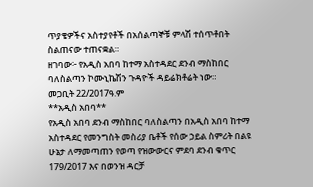ጥያቄዎችና አስተያየቶች በአሰልጣኞቹ ምላሽ ተሰጥቶበት ስልጠናው ተጠናቋል።
ዘገባው፦ የአዲስ አበባ ከተማ አስተዳደር ደንብ ማስከበር ባለስልጣን ኮሙኒኬሽን ጉዳዮች ዳይሬክቶሬት ነው።
መጋቢት 22/2017ዓ.ም
**አዲስ አበባ**
የአዲስ አበባ ደንብ ማስከበር ባለስልጣን በአዲስ አበባ ከተማ አስተዳደር የመንግስት መስሪያ ቤቶች የሰው ኃይል ስምሪት በልዩ ሁኔታ ለማመጣጠን የወጣ የዝውውርና ምደባ ደንብ ቁጥር 179/2017 እና በወንዝ ዳርቻ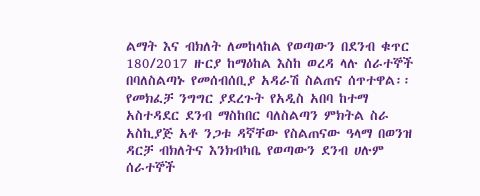ልማት እና ብክለት ለመከላከል የወጣውን በደንብ ቁጥር 180/2017 ዙርያ ከማዕከል እስከ ወረዳ ላሉ ሰራተኞች በባለስልጣኑ የመሰብሰቢያ አዳራሽ ስልጠና ሰጥተዋል፡፡
የመክፈቻ ንግግር ያደረጉት የአዲስ አበባ ከተማ አስተዳደር ደንብ ማስከበር ባለስልጣን ምክትል ስራ አስኪያጅ አቶ ንጋቱ ዳኛቸው የስልጠናው ዓላማ በወንዝ ዳርቻ ብክለትና እንክብካቤ የወጣውን ደንብ ሀሉም ሰራተኞች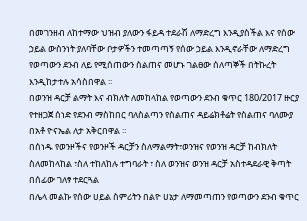በመገንዘብ ለከተማው ህዝብ ያለውን ፋይዳ ተደራሽ ለማድረግ እንዲያስችል እና የሰው ኃይል ውስንነት ያለባቸው ቦታዎችን ተመጣጣኝ የሰው ኃይል እንዲኖራቸው ለማድረግ የወጣውን ደንብ ለይ የሚሰጠውን ስልጠና መሆኑ ገልፀው ሰለጣኞች በትኩረት እንዲከታተሉ አሳስበዋል ፡፡
በወንዝ ዳርቻ ልማት እና ብክለት ለመከላከል የወጣውን ደንብ ቁጥር 180/2017 ዙርያ የተዘጋጀ ሰነድ የደንብ ማስከበር ባለስልጣን የስልጠና ዳይሬክቶሬት የስልጠና ባለሙያ በአቶ ዮናኤል ለታ አቅርበዋል ።
በሰነዱ የወንዞችና የወንዞች ዳርቻን ስለማልማት፣ወንዝና የወንዝ ዳርቻ ከብክለት ስለመከላከል ፣ስለ ተከለከሉ ተግባራት ፣ ስለ ወንዝና ወንዝ ዳርቻ አስተዳደራዊ ቅጣት በሰፊው ገለፃ ተደርጓል
በሌላ መልኩ የሰው ሀይል ስምሪትን በልዮ ሀኔታ ለማመጣጠን የወጣውን ደንብ ቁጥር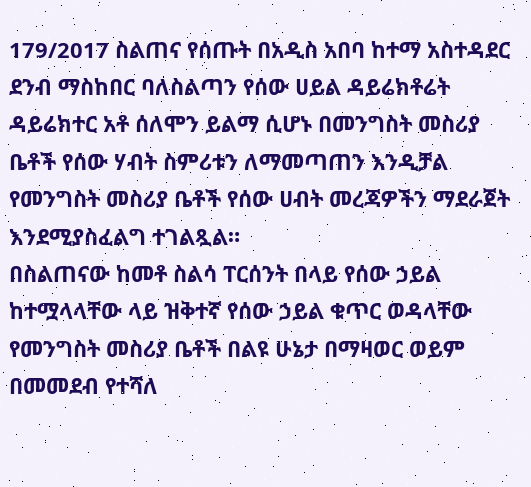179/2017 ስልጠና የሰጡት በአዲስ አበባ ከተማ አስተዳደር ደንብ ማስከበር ባለስልጣን የሰው ሀይል ዳይሬክቶሬት ዳይሬክተር አቶ ሰለሞን ይልማ ሲሆኑ በመንግስት መስሪያ ቤቶች የሰው ሃብት ስምሪቱን ለማመጣጠን እንዲቻል የመንግስት መስሪያ ቤቶች የሰው ሀብት መረጃዎችን ማደራጀት እንደሚያስፈልግ ተገልጿል።
በስልጠናው ከመቶ ስልሳ ፐርሰንት በላይ የሰው ኃይል ከተሟላላቸው ላይ ዝቅተኛ የሰው ኃይል ቁጥር ወዳላቸው የመንግስት መስሪያ ቤቶች በልዩ ሁኔታ በማዛወር ወይም በመመደብ የተሻለ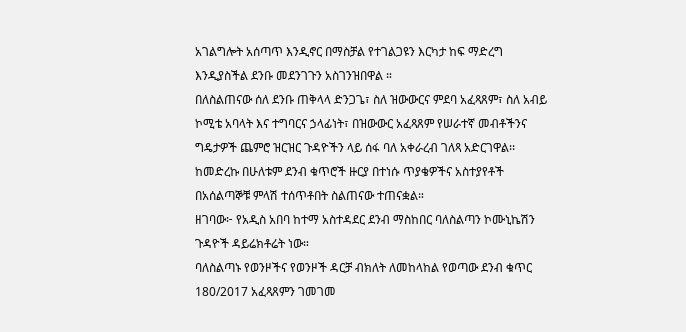አገልግሎት አሰጣጥ እንዲኖር በማስቻል የተገልጋዩን እርካታ ከፍ ማድረግ እንዲያስችል ደንቡ መደንገጉን አስገንዝበዋል ።
በለስልጠናው ሰለ ደንቡ ጠቅላላ ድንጋጌ፣ ስለ ዝውውርና ምደባ አፈጻጸም፣ ስለ አብይ ኮሚቴ አባላት እና ተግባርና ኃላፊነት፣ በዝውውር አፈጻጸም የሠራተኛ መብቶችንና ግዴታዎች ጨምሮ ዝርዝር ጉዳዮችን ላይ ሰፋ ባለ አቀራረብ ገለጻ አድርገዋል፡፡
ከመድረኩ በሁለቱም ደንብ ቁጥሮች ዙርያ በተነሱ ጥያቄዎችና አስተያየቶች በአሰልጣኞቹ ምላሽ ተሰጥቶበት ስልጠናው ተጠናቋል።
ዘገባው፦ የአዲስ አበባ ከተማ አስተዳደር ደንብ ማስከበር ባለስልጣን ኮሙኒኬሽን ጉዳዮች ዳይሬክቶሬት ነው።
ባለስልጣኑ የወንዞችና የወንዞች ዳርቻ ብክለት ለመከላከል የወጣው ደንብ ቁጥር 180/2017 አፈጻጸምን ገመገመ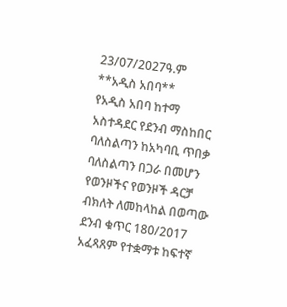23/07/2027ዓ.ም
**አዲስ አበባ**
የአዲስ አበባ ከተማ አስተዳደር የደንብ ማስከበር ባለስልጣን ከአካባቢ ጥበቃ ባለስልጣን በጋራ በመሆን የወንዞችና የወንዞች ዳርቻ ብክለት ለመከላከል በወጣው ደንብ ቁጥር 180/2017 አፈጻጸም የተቋማቱ ከፍተኛ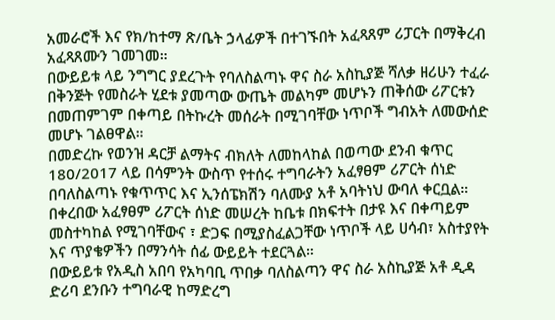አመራሮች እና የክ/ከተማ ጽ/ቤት ኃላፊዎች በተገኙበት አፈጻጸም ሪፓርት በማቅረብ አፈጻጸሙን ገመገመ።
በውይይቱ ላይ ንግግር ያደረጉት የባለስልጣኑ ዋና ስራ አስኪያጅ ሻለቃ ዘሪሁን ተፈራ በቅንጅት የመስራት ሂደቱ ያመጣው ውጤት መልካም መሆኑን ጠቅሰው ሪፖርቱን በመጠምገም በቀጣይ በትኩረት መሰራት በሚገባቸው ነጥቦች ግብአት ለመውሰድ መሆኑ ገልፀዋል።
በመድረኩ የወንዝ ዳርቻ ልማትና ብክለት ለመከላከል በወጣው ደንብ ቁጥር 180/2017 ላይ በሳምንት ውስጥ የተሰሩ ተግባራትን አፈፃፀም ሪፖርት ሰነድ በባለስልጣኑ የቁጥጥር እና ኢንሰፔክሽን ባለሙያ አቶ አባትነህ ውባለ ቀርቧል።
በቀረበው አፈፃፀም ሪፖርት ሰነድ መሠረት ከቤቱ በክፍተት በታዩ እና በቀጣይም መስተካከል የሚገባቸውና ፣ ድጋፍ በሚያስፈልጋቸው ነጥቦች ላይ ሀሳብ፣ አስተያየት እና ጥያቄዎችን በማንሳት ሰፊ ውይይት ተደርጓል።
በውይይቱ የአዲስ አበባ የአካባቢ ጥበቃ ባለስልጣን ዋና ስራ አስኪያጅ አቶ ዲዳ ድሪባ ደንቡን ተግባራዊ ከማድረግ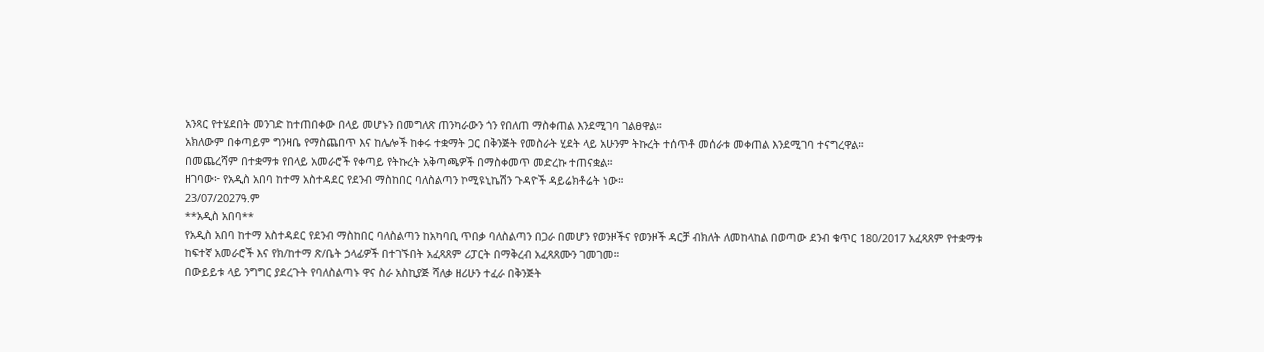አንጻር የተሄደበት መንገድ ከተጠበቀው በላይ መሆኑን በመግለጽ ጠንካራውን ጎን የበለጠ ማስቀጠል እንደሚገባ ገልፀዋል።
አክለውም በቀጣይም ግንዛቤ የማስጨበጥ እና ከሌሎች ከቀሩ ተቋማት ጋር በቅንጅት የመስራት ሂደት ላይ አሁንም ትኩረት ተሰጥቶ መሰራቱ መቀጠል እንደሚገባ ተናግረዋል።
በመጨረሻም በተቋማቱ የበላይ አመራሮች የቀጣይ የትኩረት አቅጣጫዎች በማስቀመጥ መድረኩ ተጠናቋል።
ዘገባው፦ የአዲስ አበባ ከተማ አስተዳደር የደንብ ማስከበር ባለስልጣን ኮሚዩኒኬሽን ጉዳዮች ዳይሬክቶሬት ነው።
23/07/2027ዓ.ም
**አዲስ አበባ**
የአዲስ አበባ ከተማ አስተዳደር የደንብ ማስከበር ባለስልጣን ከአካባቢ ጥበቃ ባለስልጣን በጋራ በመሆን የወንዞችና የወንዞች ዳርቻ ብክለት ለመከላከል በወጣው ደንብ ቁጥር 180/2017 አፈጻጸም የተቋማቱ ከፍተኛ አመራሮች እና የክ/ከተማ ጽ/ቤት ኃላፊዎች በተገኙበት አፈጻጸም ሪፓርት በማቅረብ አፈጻጸሙን ገመገመ።
በውይይቱ ላይ ንግግር ያደረጉት የባለስልጣኑ ዋና ስራ አስኪያጅ ሻለቃ ዘሪሁን ተፈራ በቅንጅት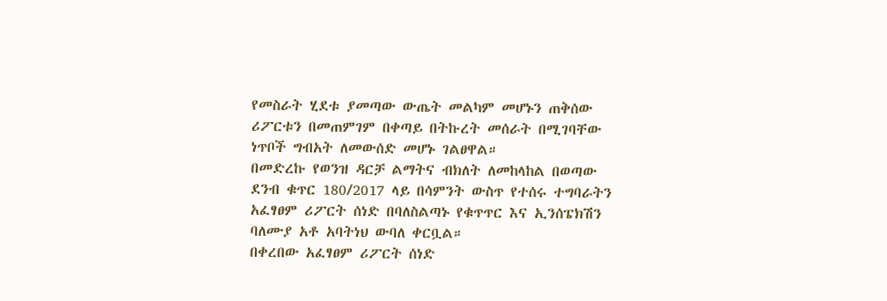የመስራት ሂደቱ ያመጣው ውጤት መልካም መሆኑን ጠቅሰው ሪፖርቱን በመጠምገም በቀጣይ በትኩረት መሰራት በሚገባቸው ነጥቦች ግብአት ለመውሰድ መሆኑ ገልፀዋል።
በመድረኩ የወንዝ ዳርቻ ልማትና ብክለት ለመከላከል በወጣው ደንብ ቁጥር 180/2017 ላይ በሳምንት ውስጥ የተሰሩ ተግባራትን አፈፃፀም ሪፖርት ሰነድ በባለስልጣኑ የቁጥጥር እና ኢንሰፔክሽን ባለሙያ አቶ አባትነህ ውባለ ቀርቧል።
በቀረበው አፈፃፀም ሪፖርት ሰነድ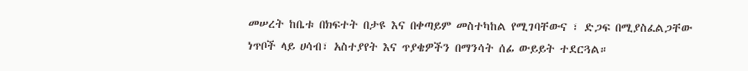መሠረት ከቤቱ በክፍተት በታዩ እና በቀጣይም መስተካከል የሚገባቸውና ፣ ድጋፍ በሚያስፈልጋቸው ነጥቦች ላይ ሀሳብ፣ አስተያየት እና ጥያቄዎችን በማንሳት ሰፊ ውይይት ተደርጓል።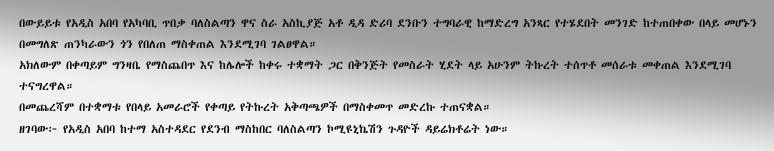በውይይቱ የአዲስ አበባ የአካባቢ ጥበቃ ባለስልጣን ዋና ስራ አስኪያጅ አቶ ዲዳ ድሪባ ደንቡን ተግባራዊ ከማድረግ አንጻር የተሄደበት መንገድ ከተጠበቀው በላይ መሆኑን በመግለጽ ጠንካራውን ጎን የበለጠ ማስቀጠል እንደሚገባ ገልፀዋል።
አክለውም በቀጣይም ግንዛቤ የማስጨበጥ እና ከሌሎች ከቀሩ ተቋማት ጋር በቅንጅት የመስራት ሂደት ላይ አሁንም ትኩረት ተሰጥቶ መሰራቱ መቀጠል እንደሚገባ ተናግረዋል።
በመጨረሻም በተቋማቱ የበላይ አመራሮች የቀጣይ የትኩረት አቅጣጫዎች በማስቀመጥ መድረኩ ተጠናቋል።
ዘገባው፦ የአዲስ አበባ ከተማ አስተዳደር የደንብ ማስከበር ባለስልጣን ኮሚዩኒኬሽን ጉዳዮች ዳይሬክቶሬት ነው።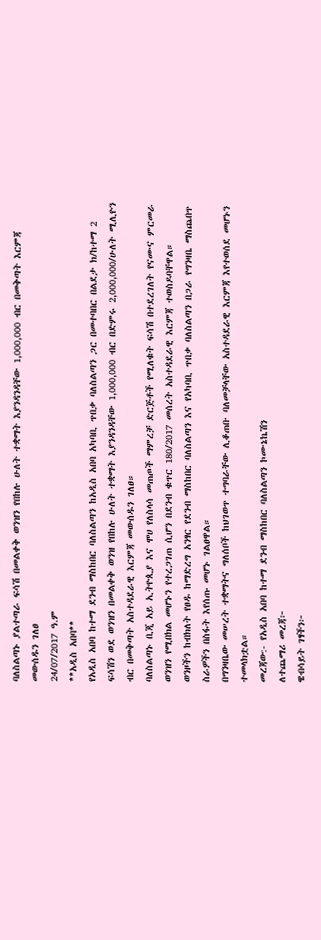ባለስልጣኑ ያልተጣራ ፍሳሽ በመልቀቅ ወንዝን የበከሉ ሁለት ተቋማት እያንዳንዳቸው 1,000,000 ብር በመቅጣት እርምጃ መውሰዱን ገለፀ
24/07/2017 ዓ.ም
**አዲስ አበባ**
የአዲስ አበባ ከተማ ደንብ ማስከበር ባለስልጣን ከአዲስ አበባ አካባቢ ጥበቃ ባለስልጣን ጋር በመተባበር በልደታ ክ/ከተማ 2 ፍሳሽን ወደ ወንዝን በመልቀቅ ወንዝ የበከሉ ሁለት ተቋማት እያንዳንዳቸው 1,000,000 ብር በድምሩ 2,000,000/ሁለት ሚሊዮን ብር በመቅጣት አስተዳደራዊ እርምጃ መውሰዱን ገለፀ።
ባለስልጣኑ ቢጂ አይ ኢትዮጲያ እና ሞሀ የለስላሳ መጠጦች ማምረቻ ድርጅቶች የሚለቁት ፍሳሽ በተደረገለት የናሙና ምርመራ ወንዝን የሚበክል መሆኑን የተረጋገጠ ሲሆን በደንብ ቁጥር 180/2017 መሰረት አስተዳደራዊ እርምጃ ተወስዶባቸዋል።
ወንዞችን ከብክለት የፀዱ ከማድረግ አንፃር የደንብ ማስከበር ባለስልጣን እና የአካባቢ ጥበቃ ባለስልጣን በጋራ የግንዛቤ ማስጨበጥ ስራዎችን በስፋት እየሰጡ መሆኑ ገልፀዋል።
በግንዛቤው መሠረት ተቋማትና ግለሰቦች ከህገወጥ ተግባራቸው ሊቆጠቡ ባለመቻላቸው አስተዳደራዊ እርምጃ እየተወሰደ መሆኑን ተመላክቷል።
መረጃው:- የአዲስ አበባ ከተማ ደንብ ማስከበር ባለስልጣን ኮሙኔኬሽን
ለተጨማሪ መረጃ፦
ዌብሳይት ገፃችን፦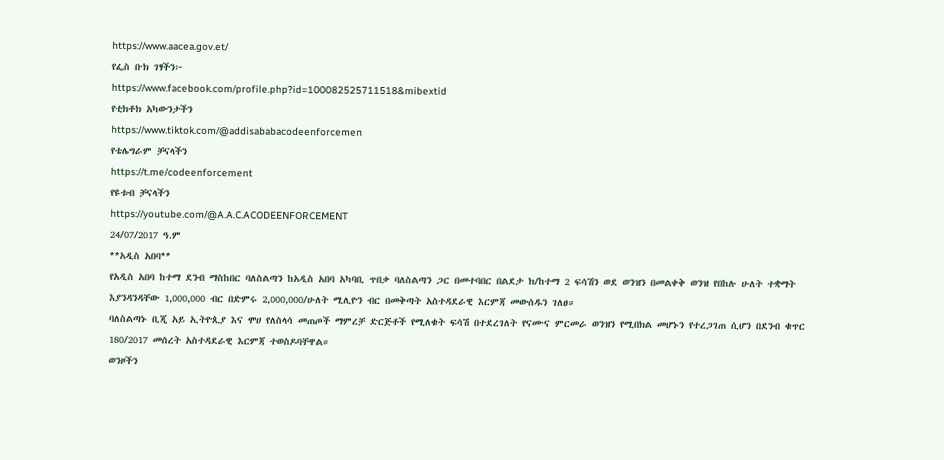https://www.aacea.gov.et/
የፌስ ቡክ ገፃችን፦
https://www.facebook.com/profile.php?id=100082525711518&mibextid
የቲክቶክ አካውንታችን
https://www.tiktok.com/@addisababacodeenforcemen
የቴሌግራም ቻናላችን
https://t.me/codeenforcement
የዩቱብ ቻናላችን
https://youtube.com/@A.A.C.ACODEENFORCEMENT
24/07/2017 ዓ.ም
**አዲስ አበባ**
የአዲስ አበባ ከተማ ደንብ ማስከበር ባለስልጣን ከአዲስ አበባ አካባቢ ጥበቃ ባለስልጣን ጋር በመተባበር በልደታ ክ/ከተማ 2 ፍሳሽን ወደ ወንዝን በመልቀቅ ወንዝ የበከሉ ሁለት ተቋማት እያንዳንዳቸው 1,000,000 ብር በድምሩ 2,000,000/ሁለት ሚሊዮን ብር በመቅጣት አስተዳደራዊ እርምጃ መውሰዱን ገለፀ።
ባለስልጣኑ ቢጂ አይ ኢትዮጲያ እና ሞሀ የለስላሳ መጠጦች ማምረቻ ድርጅቶች የሚለቁት ፍሳሽ በተደረገለት የናሙና ምርመራ ወንዝን የሚበክል መሆኑን የተረጋገጠ ሲሆን በደንብ ቁጥር 180/2017 መሰረት አስተዳደራዊ እርምጃ ተወስዶባቸዋል።
ወንዞችን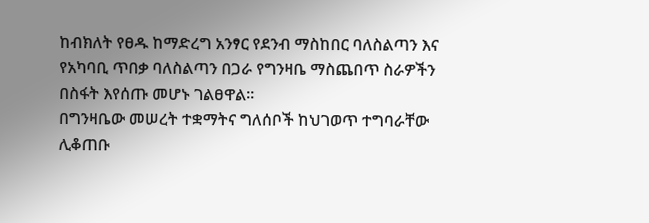ከብክለት የፀዱ ከማድረግ አንፃር የደንብ ማስከበር ባለስልጣን እና የአካባቢ ጥበቃ ባለስልጣን በጋራ የግንዛቤ ማስጨበጥ ስራዎችን በስፋት እየሰጡ መሆኑ ገልፀዋል።
በግንዛቤው መሠረት ተቋማትና ግለሰቦች ከህገወጥ ተግባራቸው ሊቆጠቡ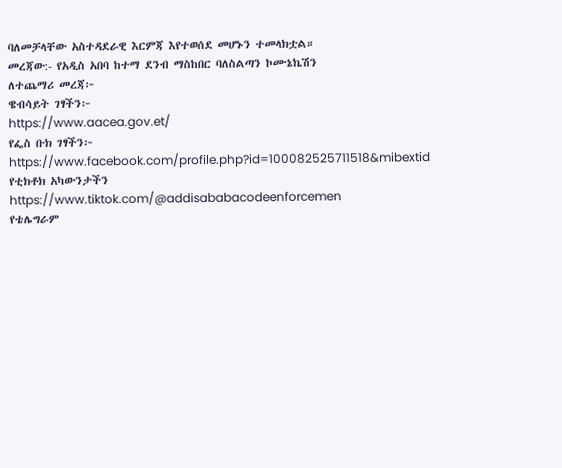ባለመቻላቸው አስተዳደራዊ እርምጃ እየተወሰደ መሆኑን ተመላክቷል።
መረጃው:- የአዲስ አበባ ከተማ ደንብ ማስከበር ባለስልጣን ኮሙኔኬሽን
ለተጨማሪ መረጃ፦
ዌብሳይት ገፃችን፦
https://www.aacea.gov.et/
የፌስ ቡክ ገፃችን፦
https://www.facebook.com/profile.php?id=100082525711518&mibextid
የቲክቶክ አካውንታችን
https://www.tiktok.com/@addisababacodeenforcemen
የቴሌግራም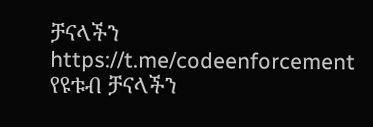ቻናላችን
https://t.me/codeenforcement
የዩቱብ ቻናላችን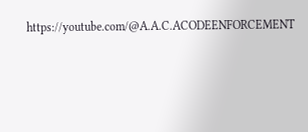https://youtube.com/@A.A.C.ACODEENFORCEMENT